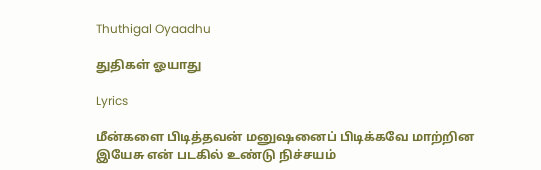Thuthigal Oyaadhu

துதிகள் ஓயாது

Lyrics

மீன்களை பிடித்தவன் மனுஷனைப் பிடிக்கவே மாற்றின இயேசு என் படகில் உண்டு நிச்சயம்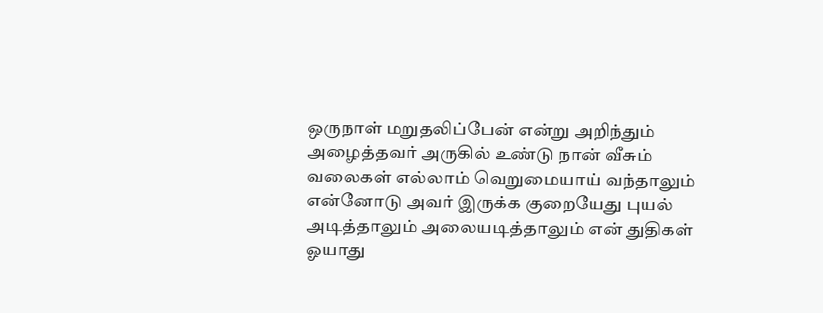ஒருநாள் மறுதலிப்பேன் என்று அறிந்தும் அழைத்தவர் அருகில் உண்டு நான் வீசும் வலைகள் எல்லாம் வெறுமையாய் வந்தாலும் என்னோடு அவர் இருக்க குறையேது புயல் அடித்தாலும் அலையடித்தாலும் என் துதிகள் ஓயாது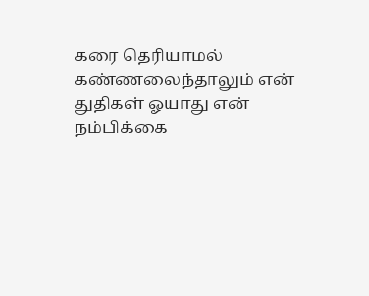கரை தெரியாமல் கண்ணலைந்தாலும் என் துதிகள் ஓயாது என் நம்பிக்கை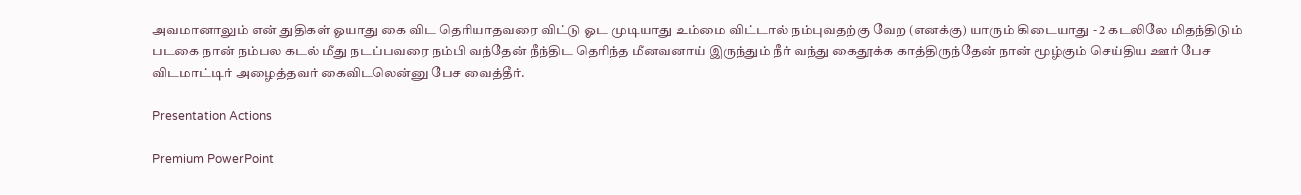அவமானாலும் என் துதிகள் ஓயாது கை விட தெரியாதவரை விட்டு ஓட முடியாது உம்மை விட்டால் நம்புவதற்கு வேற (எனக்கு) யாரும் கிடையாது - 2 கடலிலே மிதந்திடும் படகை நான் நம்பல கடல் மீது நடப்பவரை நம்பி வந்தேன் நீந்திட தெரிந்த மீனவனாய் இருந்தும் நீர் வந்து கைதூக்க காத்திருந்தேன் நான் மூழ்கும் செய்திய ஊர் பேச விடமாட்டிர் அழைத்தவர் கைவிடலென்னு பேச வைத்தீர்.

Presentation Actions

Premium PowerPoint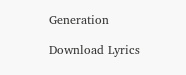Generation

Download Lyrics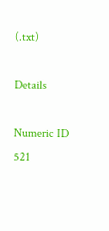(.txt)

Details

Numeric ID
521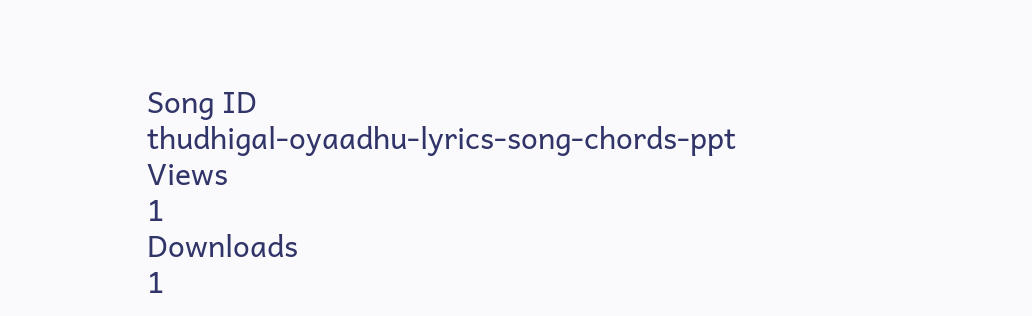Song ID
thudhigal-oyaadhu-lyrics-song-chords-ppt
Views
1
Downloads
1